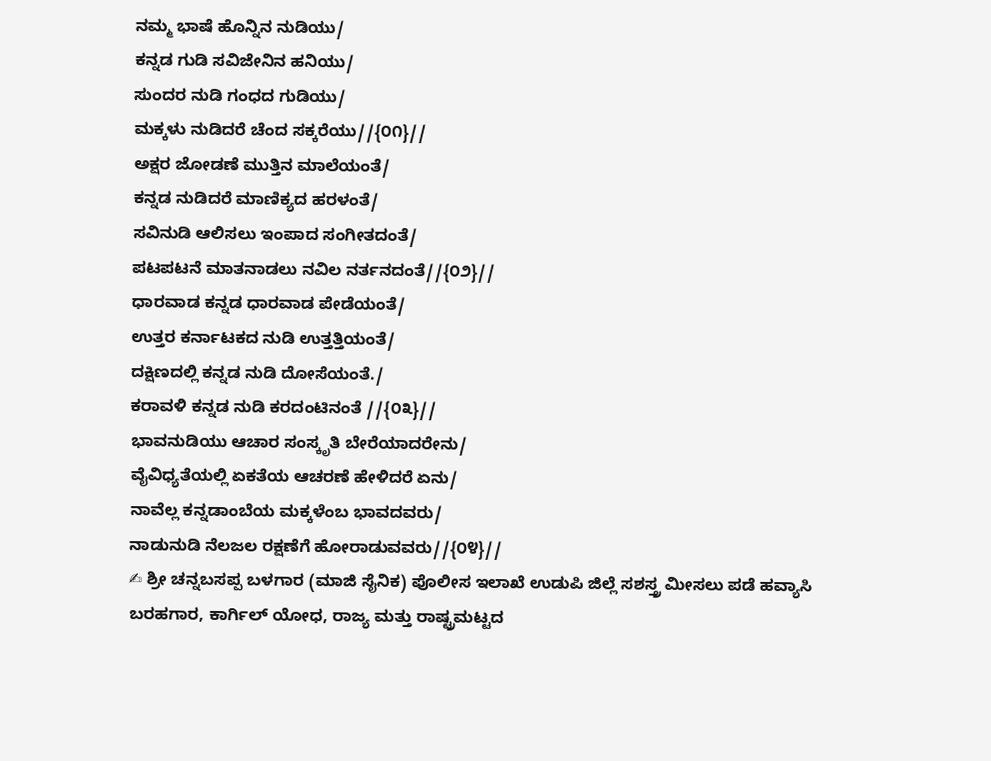ನಮ್ಮ ಭಾಷೆ ಹೊನ್ನಿನ ನುಡಿಯು/
ಕನ್ನಡ ಗುಡಿ ಸವಿಜೇನಿನ ಹನಿಯು/
ಸುಂದರ ನುಡಿ ಗಂಧದ ಗುಡಿಯು/
ಮಕ್ಕಳು ನುಡಿದರೆ ಚೆಂದ ಸಕ್ಕರೆಯು//{೦೧}//
ಅಕ್ಷರ ಜೋಡಣೆ ಮುತ್ತಿನ ಮಾಲೆಯಂತೆ/
ಕನ್ನಡ ನುಡಿದರೆ ಮಾಣಿಕ್ಯದ ಹರಳಂತೆ/
ಸವಿನುಡಿ ಆಲಿಸಲು ಇಂಪಾದ ಸಂಗೀತದಂತೆ/
ಪಟಪಟನೆ ಮಾತನಾಡಲು ನವಿಲ ನರ್ತನದಂತೆ//{೦೨}//
ಧಾರವಾಡ ಕನ್ನಡ ಧಾರವಾಡ ಪೇಡೆಯಂತೆ/
ಉತ್ತರ ಕರ್ನಾಟಕದ ನುಡಿ ಉತ್ತತ್ತಿಯಂತೆ/
ದಕ್ಷಿಣದಲ್ಲಿ ಕನ್ನಡ ನುಡಿ ದೋಸೆಯಂತೆ./
ಕರಾವಳಿ ಕನ್ನಡ ನುಡಿ ಕರದಂಟಿನಂತೆ //{೦೩}//
ಭಾವನುಡಿಯು ಆಚಾರ ಸಂಸ್ಕೃತಿ ಬೇರೆಯಾದರೇನು/
ವೈವಿಧ್ಯತೆಯಲ್ಲಿ ಏಕತೆಯ ಆಚರಣೆ ಹೇಳಿದರೆ ಏನು/
ನಾವೆಲ್ಲ ಕನ್ನಡಾಂಬೆಯ ಮಕ್ಕಳೆಂಬ ಭಾವದವರು/
ನಾಡುನುಡಿ ನೆಲಜಲ ರಕ್ಷಣೆಗೆ ಹೋರಾಡುವವರು//{೦೪}//
✍ ಶ್ರೀ ಚನ್ನಬಸಪ್ಪ ಬಳಗಾರ (ಮಾಜಿ ಸೈನಿಕ) ಪೊಲೀಸ ಇಲಾಖೆ ಉಡುಪಿ ಜಿಲ್ಲೆ ಸಶಸ್ತ್ರ ಮೀಸಲು ಪಡೆ ಹವ್ಯಾಸಿ ಬರಹಗಾರ, ಕಾರ್ಗಿಲ್ ಯೋಧ, ರಾಜ್ಯ ಮತ್ತು ರಾಷ್ಟ್ರಮಟ್ಟದ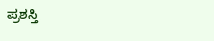ಪ್ರಶಸ್ತಿ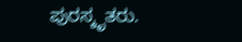ಪುರಸ್ಕೃತರು.